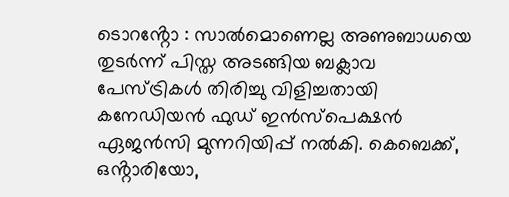ടൊറൻ്റോ : സാൽമൊണെല്ല അണുബാധയെ തുടർന്ന് പിസ്ത അടങ്ങിയ ബക്ലാവ പേസ്ട്രികൾ തിരിച്ചു വിളിച്ചതായി കനേഡിയൻ ഫുഡ് ഇൻസ്പെക്ഷൻ ഏജൻസി മുന്നറിയിപ്പ് നൽകി. കെബെക്ക്, ഒൻ്റാരിയോ,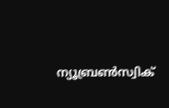ന്യൂബ്രൺസ്വിക്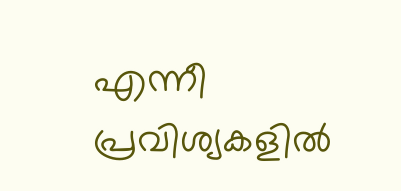എന്നീ പ്രവിശ്യകളിൽ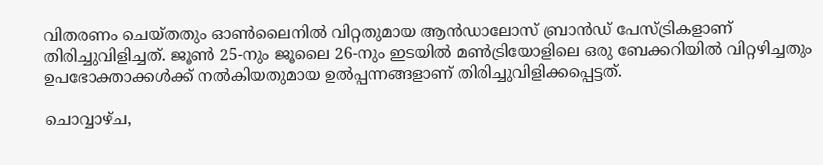വിതരണം ചെയ്തതും ഓൺലൈനിൽ വിറ്റതുമായ ആൻഡാലോസ് ബ്രാൻഡ് പേസ്ട്രികളാണ് തിരിച്ചുവിളിച്ചത്. ജൂൺ 25-നും ജൂലൈ 26-നും ഇടയിൽ മൺട്രിയോളിലെ ഒരു ബേക്കറിയിൽ വിറ്റഴിച്ചതും ഉപഭോക്താക്കൾക്ക് നൽകിയതുമായ ഉൽപ്പന്നങ്ങളാണ് തിരിച്ചുവിളിക്കപ്പെട്ടത്.

ചൊവ്വാഴ്ച,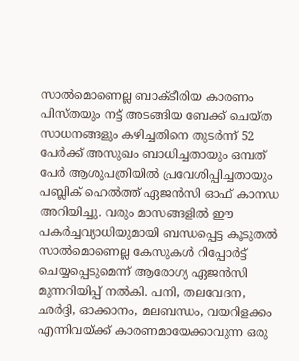സാൽമൊണെല്ല ബാക്ടീരിയ കാരണം പിസ്തയും നട്ട് അടങ്ങിയ ബേക്ക് ചെയ്ത സാധനങ്ങളും കഴിച്ചതിനെ തുടർന്ന് 52 പേർക്ക് അസുഖം ബാധിച്ചതായും ഒമ്പത് പേർ ആശുപത്രിയിൽ പ്രവേശിപ്പിച്ചതായും പബ്ലിക് ഹെൽത്ത് ഏജൻസി ഓഫ് കാനഡ അറിയിച്ചു. വരും മാസങ്ങളിൽ ഈ പകർച്ചവ്യാധിയുമായി ബന്ധപ്പെട്ട കൂടുതൽ സാൽമൊണെല്ല കേസുകൾ റിപ്പോർട്ട് ചെയ്യപ്പെടുമെന്ന് ആരോഗ്യ ഏജൻസി മുന്നറിയിപ്പ് നൽകി. പനി, തലവേദന, ഛർദ്ദി, ഓക്കാനം, മലബന്ധം, വയറിളക്കം എന്നിവയ്ക്ക് കാരണമായേക്കാവുന്ന ഒരു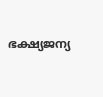ഭക്ഷ്യജന്യ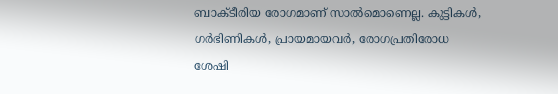ബാക്ടീരിയ രോഗമാണ് സാൽമൊണെല്ല. കുട്ടികൾ, ഗർഭിണികൾ, പ്രായമായവർ, രോഗപ്രതിരോധ ശേഷി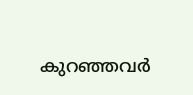കുറഞ്ഞവർ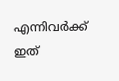എന്നിവർക്ക് ഇത്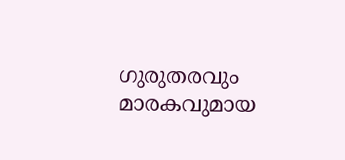ഗുരുതരവും മാരകവുമായ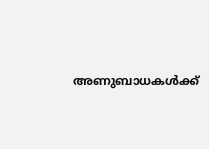അണുബാധകൾക്ക്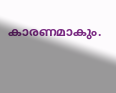കാരണമാകും.